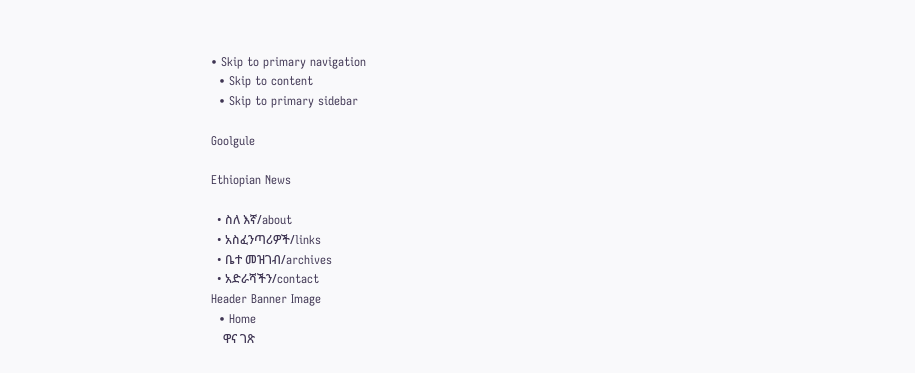• Skip to primary navigation
  • Skip to content
  • Skip to primary sidebar

Goolgule

Ethiopian News

  • ስለ እኛ/about
  • አስፈንጣሪዎች/links
  • ቤተ መዝገብ/archives
  • አድራሻችን/contact
Header Banner Image
  • Home
    ዋና ገጽ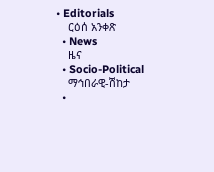• Editorials
    ርዕሰ አንቀጽ
  • News
    ዜና
  • Socio-Political
    ማኅበራዊ-ሽከታ
  •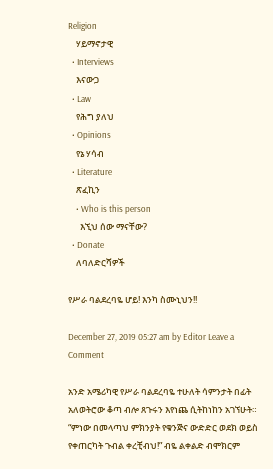Religion
    ሃይማኖታዊ
  • Interviews
    እናውጋ
  • Law
    የሕግ ያለህ
  • Opinions
    የኔ ሃሳብ
  • Literature
    ጽፈኪን
    • Who is this person
      እኚህ ሰው ማናቸው?
  • Donate
    ለባለድርሻዎች

የሥራ ባልደረባዬ ሆይ! እንካ ስሙኒህን!!

December 27, 2019 05:27 am by Editor Leave a Comment

አንድ አሜሪካዊ የሥራ ባልደረባዬ ተሁለት ሳምንታት በፊት አለወትሮው ቆጣ ብሎ ጸጉሩን እየነጨ ሲትከነከን አገኘሁት። “ምነው በመላጣህ ምክንያት የቁንጅና ውድድር ወደክ ወይስ የቀጠርካት ጉብል ቀረቺብህ!” ብዬ ልቀልድ ብሞክርም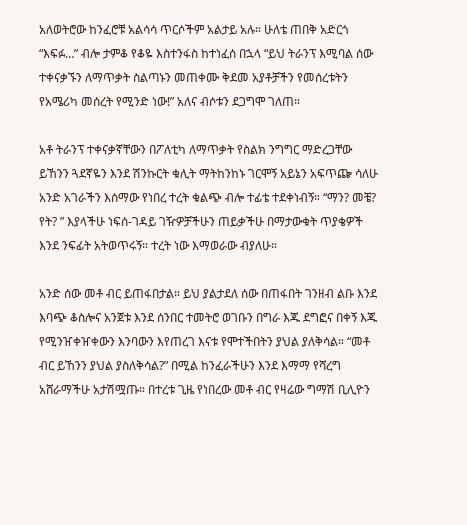አለወትሮው ከንፈሮቹ አልሳሳ ጥርሶችም አልታይ አሉ። ሁለቴ ጠበቅ አድርጎ “እፍፉ…” ብሎ ታምቆ የቆዬ እስተንፋስ ከተነፈሰ በኋላ “ይህ ትራንፕ እሚባል ሰው ተቀናቃኙን ለማጥቃት ስልጣኑን መጠቀሙ ቅደመ አያቶቻችን የመሰረቱትን የአሜሪካ መሰረት የሚንድ ነው!” አለና ብሶቱን ደጋግሞ ገለጠ።

አቶ ትራንፕ ተቀናቃኛቸውን በፖለቲካ ለማጥቃት የስልክ ንግግር ማድረጋቸው ይኸንን ጓደኛዬን እንደ ሽንኩርት ቁሊት ማትከንከኑ ገርሞኝ አይኔን አፍጥጬ ሳለሁ አንድ አገራችን እሰማው የነበረ ተረት ቁልጭ ብሎ ተፊቴ ተደቀነብኝ። “ማን? መቼ? የት? ” እያላችሁ ነፍሰ-ገዳይ ገዥዎቻችሁን ጠይቃችሁ በማታውቁት ጥያቄዎች እንደ ንፍፊት አትወጥሩኝ። ተረት ነው እማወራው ብያለሁ።

አንድ ሰው መቶ ብር ይጠፋበታል። ይህ ያልታደለ ሰው በጠፋበት ገንዘብ ልቡ እንደ እባጭ ቆስሎና አንጀቱ እንደ ሰንበር ተመትሮ ወገቡን በግራ እጁ ደግፎና በቀኝ እጁ የሚንዠቀዠቀውን እንባውን እየጠረገ እናቱ የሞተችበትን ያህል ያለቅሳል። “መቶ ብር ይኸንን ያህል ያስለቅሳል?” በሚል ከንፈራችሁን እንደ እማማ የሻረግ አሸራማችሁ አታሽሟጡ። በተረቱ ጊዜ የነበረው መቶ ብር የዛሬው ግማሽ ቢሊዮን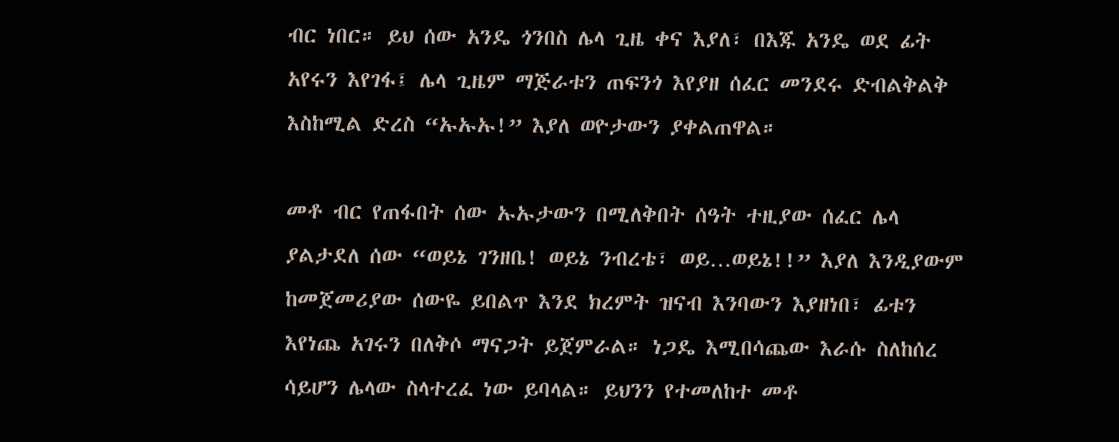ብር ነበር። ይህ ሰው አንዴ ጎንበስ ሌላ ጊዜ ቀና እያለ፣ በእጁ አንዴ ወደ ፊት አየሩን እየገፋ፤ ሌላ ጊዜም ማጅራቱን ጠፍንጎ እየያዘ ሰፈር መንደሩ ድብልቅልቅ እስከሚል ድረስ “ኡኡኡ!” እያለ ወዮታውን ያቀልጠዋል።

መቶ ብር የጠፋበት ሰው ኡኡታውን በሚለቅበት ሰዓት ተዚያው ሰፈር ሌላ ያልታደለ ሰው “ወይኔ ገንዘቤ! ወይኔ ንብረቴ፣ ወይ…ወይኔ!!” እያለ እንዲያውም ከመጀመሪያው ሰውዬ ይበልጥ እንደ ክረምት ዝናብ እንባውን እያዘነበ፣ ፊቱን እየነጨ አገሩን በለቅሶ ማናጋት ይጀምራል። ነጋዴ እሚበሳጨው እራሱ ስለከሰረ ሳይሆን ሌላው ስላተረፈ ነው ይባላል። ይህንን የተመለከተ መቶ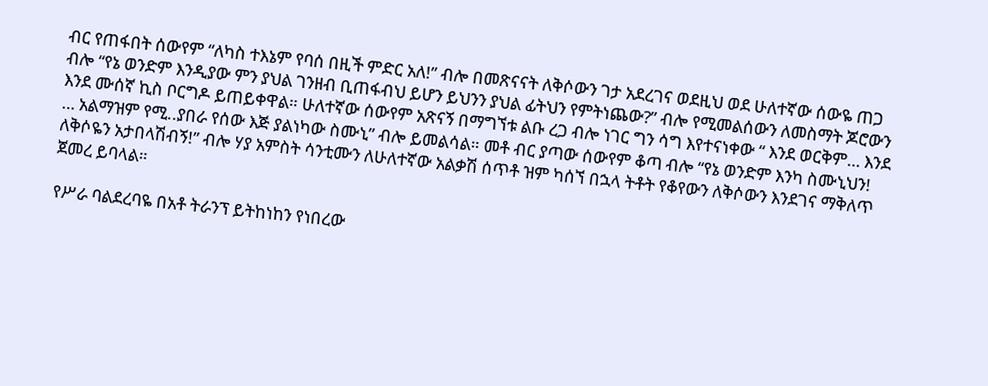ብር የጠፋበት ሰውየም “ለካስ ተእኔም የባሰ በዚች ምድር አለ!” ብሎ በመጽናናት ለቅሶውን ገታ አደረገና ወደዚህ ወደ ሁለተኛው ሰውዬ ጠጋ ብሎ “የኔ ወንድም እንዲያው ምን ያህል ገንዘብ ቢጠፋብህ ይሆን ይህንን ያህል ፊትህን የምትነጨው?” ብሎ የሚመልሰውን ለመስማት ጆሮውን እንደ ሙሰኛ ኪስ ቦርግዶ ይጠይቀዋል። ሁለተኛው ሰውየም አጽናኝ በማግኘቱ ልቡ ረጋ ብሎ ነገር ግን ሳግ እየተናነቀው “ እንደ ወርቅም… እንደ … አልማዝም የሚ..ያበራ የሰው እጅ ያልነካው ስሙኒ” ብሎ ይመልሳል። መቶ ብር ያጣው ሰውየም ቆጣ ብሎ “የኔ ወንድም እንካ ስሙኒህን! ለቅሶዬን አታበላሽብኝ!” ብሎ ሃያ አምስት ሳንቲሙን ለሁለተኛው አልቃሽ ሰጥቶ ዝም ካሰኘ በኋላ ትቶት የቆየውን ለቅሶውን እንደገና ማቅለጥ ጀመረ ይባላል።

የሥራ ባልደረባዬ በአቶ ትራንፕ ይትከነከን የነበረው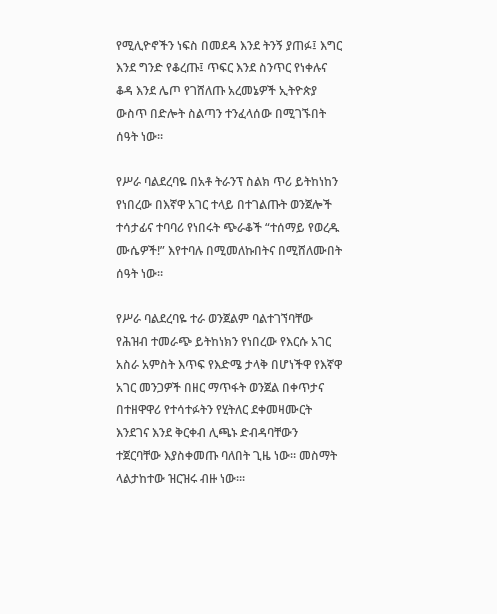የሚሊዮኖችን ነፍስ በመደዳ እንደ ትንኝ ያጠፉ፤ እግር እንደ ግንድ የቆረጡ፤ ጥፍር እንደ ስንጥር የነቀሉና ቆዳ እንደ ሌጦ የገሸለጡ አረመኔዎች ኢትዮጵያ ውስጥ በድሎት ስልጣን ተንፈላሰው በሚገኙበት ሰዓት ነው።

የሥራ ባልደረባዬ በአቶ ትራንፕ ስልክ ጥሪ ይትከነከን የነበረው በእኛዋ አገር ተላይ በተገልጡት ወንጀሎች ተሳታፊና ተባባሪ የነበሩት ጭራቆች “ተሰማይ የወረዱ ሙሴዎች!” እየተባሉ በሚመለኩበትና በሚሸለሙበት ሰዓት ነው።

የሥራ ባልደረባዬ ተራ ወንጀልም ባልተገኘባቸው የሕዝብ ተመራጭ ይትከነክን የነበረው የእርሱ አገር አስራ አምስት እጥፍ የእድሜ ታላቅ በሆነችዋ የእኛዋ አገር መንጋዎች በዘር ማጥፋት ወንጀል በቀጥታና በተዘዋዋሪ የተሳተፉትን የሂትለር ደቀመዛሙርት እንደገና እንደ ቅርቀብ ሊጫኑ ድብዳባቸውን ተጀርባቸው እያስቀመጡ ባለበት ጊዜ ነው። መስማት ላልታከተው ዝርዝሩ ብዙ ነው።፡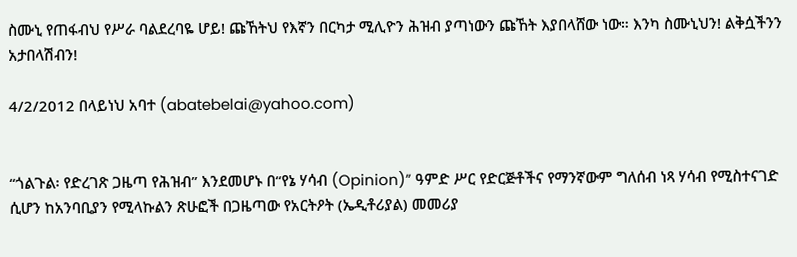ስሙኒ የጠፋብህ የሥራ ባልደረባዬ ሆይ! ጩኸትህ የእኛን በርካታ ሚሊዮን ሕዝብ ያጣነውን ጩኸት እያበላሸው ነው። እንካ ስሙኒህን! ልቅሷችንን አታበላሽብን!

4/2/2012 በላይነህ አባተ (abatebelai@yahoo.com)


“ጎልጉል፡ የድረገጽ ጋዜጣ የሕዝብ” እንደመሆኑ በ“የኔ ሃሳብ (Opinion)” ዓምድ ሥር የድርጅቶችና የማንኛውም ግለሰብ ነጻ ሃሳብ የሚስተናገድ ሲሆን ከአንባቢያን የሚላኩልን ጽሁፎች በጋዜጣው የአርትዖት (ኤዲቶሪያል) መመሪያ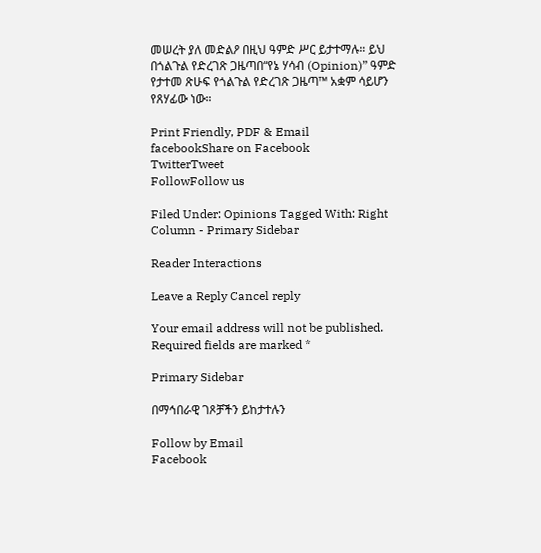መሠረት ያለ መድልዖ በዚህ ዓምድ ሥር ይታተማሉ። ይህ በጎልጉል የድረገጽ ጋዜጣበ“የኔ ሃሳብ (Opinion)” ዓምድ የታተመ ጽሁፍ የጎልጉል የድረገጽ ጋዜጣ™ አቋም ሳይሆን የጸሃፊው ነው።

Print Friendly, PDF & Email
facebookShare on Facebook
TwitterTweet
FollowFollow us

Filed Under: Opinions Tagged With: Right Column - Primary Sidebar

Reader Interactions

Leave a Reply Cancel reply

Your email address will not be published. Required fields are marked *

Primary Sidebar

በማኅበራዊ ገጾቻችን ይከታተሉን

Follow by Email
Facebook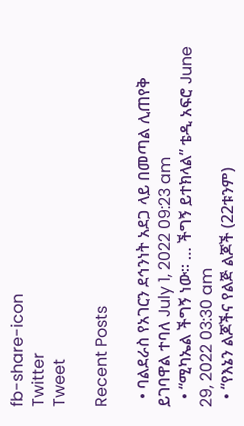fb-share-icon
Twitter
Tweet

Recent Posts

  • ባልደራስ የአገርን ደኅንነት አደጋ ላይ በመጣል ሊጠየቅ ይገባዋል ተባለ July 1, 2022 09:23 am
  • “ሚካኤል ችግኝ ነው። … ችግኝ ይተክላል” ቴዲ አፍሮ June 29, 2022 03:30 am
  • “የእኔን ልጆችና የልጅ ልጆች (22ቱንም)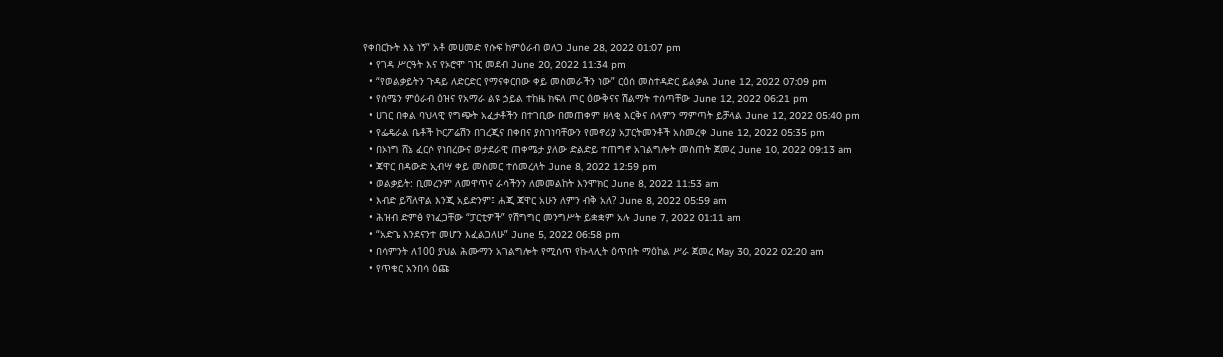የቀበርኩት እኔ ነኝ” አቶ መሀመድ የሱፍ ከምዕራብ ወለጋ June 28, 2022 01:07 pm
  • የገዳ ሥርዓት እና የኦሮሞ ገዢ መደብ June 20, 2022 11:34 pm
  • “የወልቃይትን ጉዳይ ለድርድር የማናቀርበው ቀይ መስመራችን ነው” ርዕሰ መስተዳድር ይልቃል June 12, 2022 07:09 pm
  • የሰሜን ምዕራብ ዕዝና የአማራ ልዩ ኃይል ተከዜ ክፍለ ጦር ዕውቅናና ሽልማት ተሰጣቸው June 12, 2022 06:21 pm
  • ሀገር በቀል ባህላዊ የግጭት አፈታቶችን በተገቢው በመጠቀም ዘላቂ እርቅና ሰላምን ማምጣት ይቻላል June 12, 2022 05:40 pm
  • የፌዴራል ቤቶች ኮርፖሬሽን በገረጂና በቀበና ያስገነባቸውን የመኖሪያ አፓርትመንቶች አስመረቀ June 12, 2022 05:35 pm
  • በኦነግ ሸኔ ፈርሶ የነበረውና ወታደራዊ ጠቀሜታ ያለው ድልድይ ተጠግኖ አገልግሎት መስጠት ጀመረ June 10, 2022 09:13 am
  • ጃዋር በዳውድ ኢብሣ ቀይ መስመር ተሰመረለት June 8, 2022 12:59 pm
  • ወልቃይት: ቢመረንም ለመዋጥና ራሳችንን ለመመልከት እንሞክር June 8, 2022 11:53 am
  • እብድ ይሻለዋል እንጂ አይድንም፤ ሐጂ ጃዋር አሁን ለምን ብቅ አለ? June 8, 2022 05:59 am
  • ሕዝብ ድምፅ የነፈጋቸው “ፓርቲዎች” የሽግግር መንግሥት ይቋቋም አሉ June 7, 2022 01:11 am
  • “አድጌ እንደናንተ መሆን እፈልጋለሁ” June 5, 2022 06:58 pm
  • በሳምንት ለ100 ያህል ሕሙማን አገልግሎት የሚሰጥ የኩላሊት ዕጥበት ማዕከል ሥራ ጀመረ May 30, 2022 02:20 am
  • የጥቁር አንበሳ ዕጩ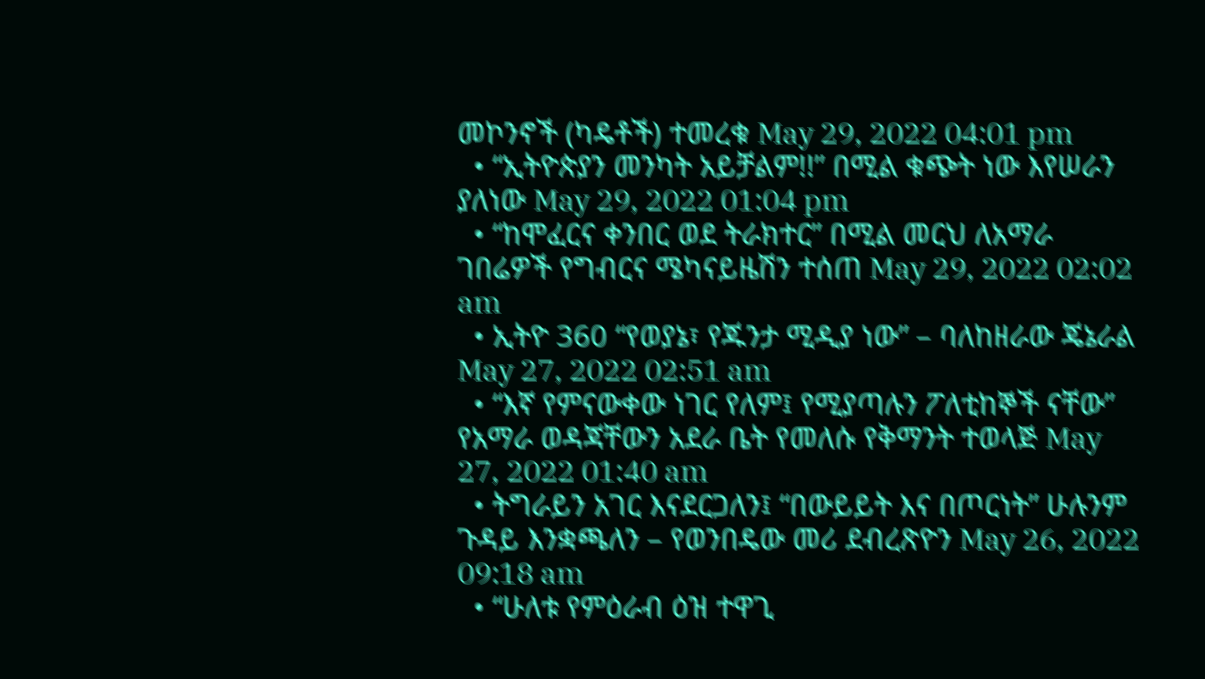መኮንኖች (ካዴቶች) ተመረቁ May 29, 2022 04:01 pm
  • “ኢትዮጵያን መንካት አይቻልም!!” በሚል ቁጭት ነው እየሠራን ያለነው May 29, 2022 01:04 pm
  • “ከሞፈርና ቀንበር ወደ ትራክተር” በሚል መርህ ለአማራ ገበሬዎች የግብርና ሜካናይዜሽን ተሰጠ May 29, 2022 02:02 am
  • ኢትዮ 360 “የወያኔ፣ የጁንታ ሚዲያ ነው” – ባለከዘራው ጄኔራል May 27, 2022 02:51 am
  • “እኛ የምናውቀው ነገር የለም፤ የሚያጣሉን ፖለቲከኞች ናቸው” የአማራ ወዳጃቸውን አደራ ቤት የመለሱ የቅማንት ተወላጅ May 27, 2022 01:40 am
  • ትግራይን አገር እናደርጋለን፤ “በውይይት እና በጦርነት” ሁሉንም ጉዳይ እንቋጫለን – የወንበዴው መሪ ደብረጽዮን May 26, 2022 09:18 am
  • “ሁለቱ የምዕራብ ዕዝ ተዋጊ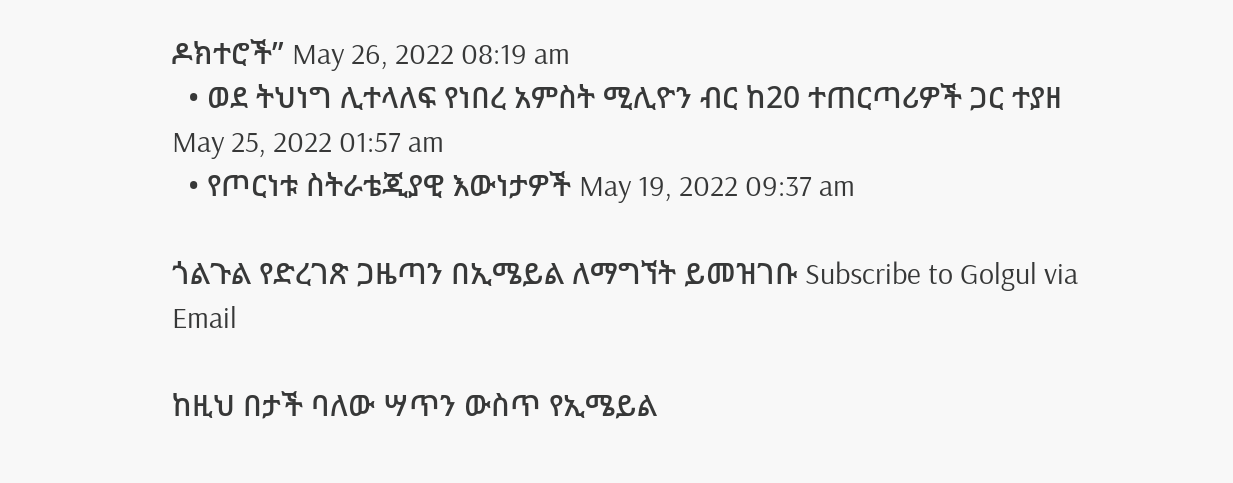ዶክተሮች” May 26, 2022 08:19 am
  • ወደ ትህነግ ሊተላለፍ የነበረ አምስት ሚሊዮን ብር ከ20 ተጠርጣሪዎች ጋር ተያዘ May 25, 2022 01:57 am
  • የጦርነቱ ስትራቴጂያዊ እውነታዎች May 19, 2022 09:37 am

ጎልጉል የድረገጽ ጋዜጣን በኢሜይል ለማግኘት ይመዝገቡ Subscribe to Golgul via Email

ከዚህ በታች ባለው ሣጥን ውስጥ የኢሜይል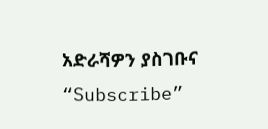አድራሻዎን ያስገቡና “Subscribe”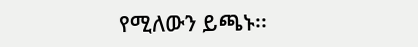የሚለውን ይጫኑ፡፡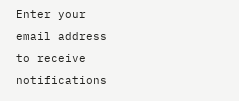Enter your email address to receive notifications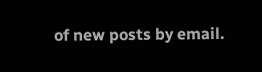of new posts by email.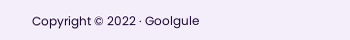Copyright © 2022 · Goolgule